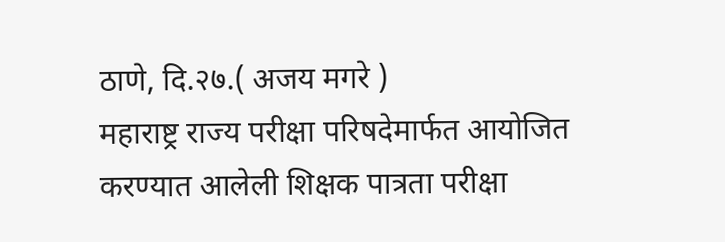ठाणे, दि.२७.( अजय मगरे )
महाराष्ट्र राज्य परीक्षा परिषदेमार्फत आयोजित करण्यात आलेली शिक्षक पात्रता परीक्षा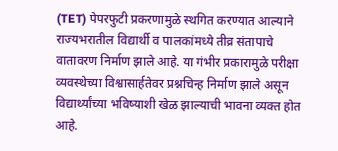(TET) पेपरफुटी प्रकरणामुळे स्थगित करण्यात आल्याने राज्यभरातील विद्यार्थी व पालकांमध्ये तीव्र संतापाचे वातावरण निर्माण झाले आहे. या गंभीर प्रकारामुळे परीक्षा व्यवस्थेच्या विश्वासार्हतेवर प्रश्नचिन्ह निर्माण झाले असून विद्यार्थ्यांच्या भविष्याशी खेळ झाल्याची भावना व्यक्त होत आहे.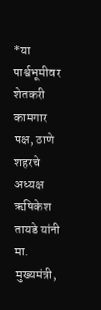*या पार्श्वभूमीवर शेतकरी कामगार पक्ष, ठाणे शहरचे अध्यक्ष ऋषिकेश तायडे यांनी मा. मुख्यमंत्री,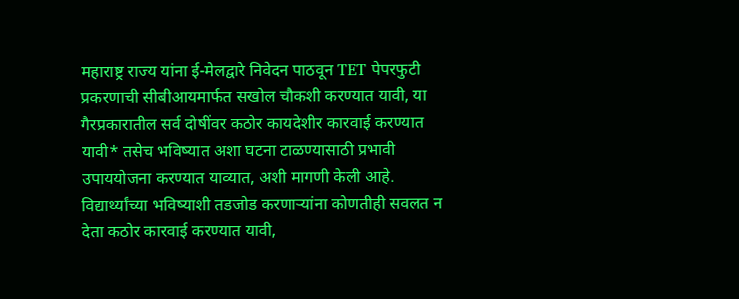महाराष्ट्र राज्य यांना ई-मेलद्वारे निवेदन पाठवून TET पेपरफुटी प्रकरणाची सीबीआयमार्फत सखोल चौकशी करण्यात यावी, या गैरप्रकारातील सर्व दोषींवर कठोर कायदेशीर कारवाई करण्यात यावी* तसेच भविष्यात अशा घटना टाळण्यासाठी प्रभावी उपाययोजना करण्यात याव्यात, अशी मागणी केली आहे.
विद्यार्थ्यांच्या भविष्याशी तडजोड करणाऱ्यांना कोणतीही सवलत न देता कठोर कारवाई करण्यात यावी,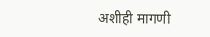अशीही मागणी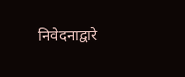निवेदनाद्वारे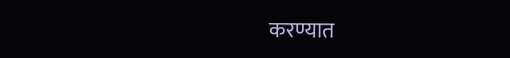करण्यात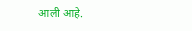आली आहे.